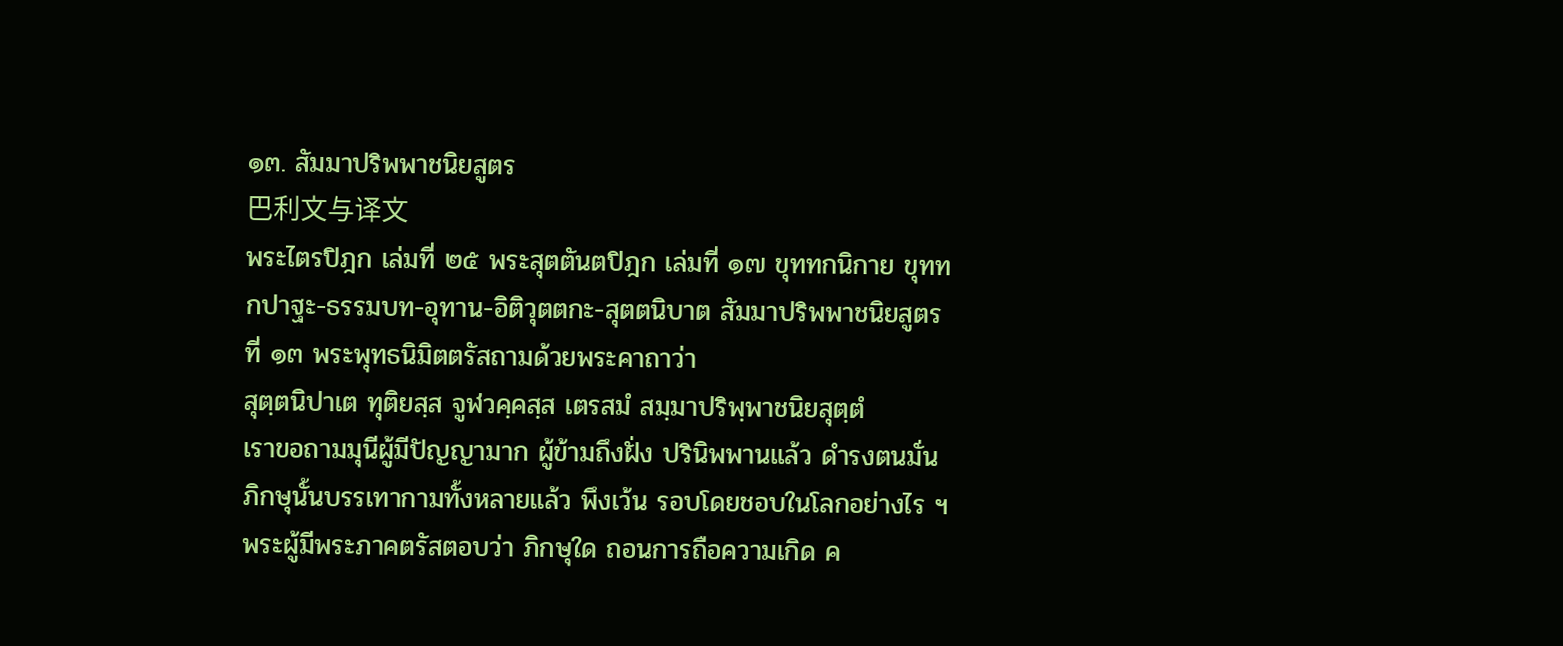๑๓. สัมมาปริพพาชนิยสูตร
巴利文与译文
พระไตรปิฎก เล่มที่ ๒๕ พระสุตตันตปิฎก เล่มที่ ๑๗ ขุททกนิกาย ขุททกปาฐะ-ธรรมบท-อุทาน-อิติวุตตกะ-สุตตนิบาต สัมมาปริพพาชนิยสูตรที่ ๑๓ พระพุทธนิมิตตรัสถามด้วยพระคาถาว่า
สุตฺตนิปาเต ทุติยสฺส จูฬวคฺคสฺส เตรสมํ สมฺมาปริพฺพาชนิยสุตฺตํ
เราขอถามมุนีผู้มีปัญญามาก ผู้ข้ามถึงฝั่ง ปรินิพพานแล้ว ดำรงตนมั่น ภิกษุนั้นบรรเทากามทั้งหลายแล้ว พึงเว้น รอบโดยชอบในโลกอย่างไร ฯ พระผู้มีพระภาคตรัสตอบว่า ภิกษุใด ถอนการถือความเกิด ค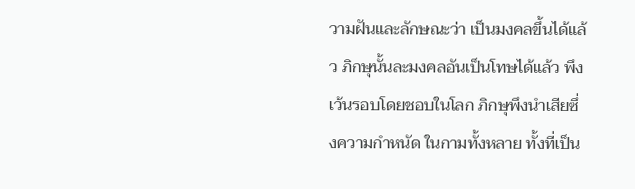วามฝันและลักษณะว่า เป็นมงคลขึ้นได้แล้ว ภิกษุนั้นละมงคลอันเป็นโทษได้แล้ว พึงเว้นรอบโดยชอบในโลก ภิกษุพึงนำเสียซึ่งความกำหนัด ในกามทั้งหลาย ทั้งที่เป็น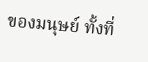ของมนุษย์ ทั้งที่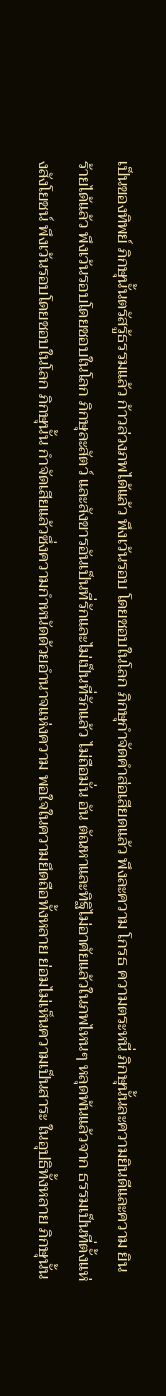เป็นของทิพย์ ภิกษุนั้นตรัสรู้ธรรมแล้ว ก้าวล่วงภพได้แล้ว พึงเว้นรอบ โดยชอบในโลก ภิกษุกำจัดคำส่อเสียดแล้ว พึงละความ โกรธ ความตระหนี่ ภิกษุนั้นละความยินดีและความ ยินร้ายได้แล้ว พึงเว้นรอบโดยชอบในโลก ภิกษุละสัตว์ และสังขารอันเป็นที่รักและไม่เป็นที่รักแล้ว ไม่ถือมั่น อัน ตัณหาและทิฐิไม่อาศัยแล้วในภพไหนๆ หลุดพ้นแล้วจาก ธรรมเป็นที่ตั้งแห่งสังโยชน์ พึงเว้นรอบโดยชอบในโลก ภิกษุนั้น กำจัดเสียแล้วซึ่งความกำหนัดด้วยอำนาจแห่งความ พอใจในความยึดถือทั้งหลาย ย่อมไม่เห็นความเป็นสาระ ในอุปธิทั้งหลาย ภิกษุนั้น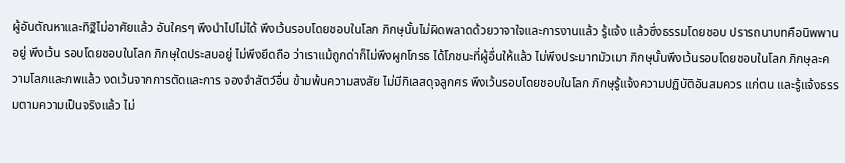ผู้อันตัณหาและทิฐิไม่อาศัยแล้ว อันใครๆ พึงนำไปไม่ได้ พึงเว้นรอบโดยชอบในโลก ภิกษุนั้นไม่ผิดพลาดด้วยวาจาใจและการงานแล้ว รู้แจ้ง แล้วซึ่งธรรมโดยชอบ ปรารถนาบทคือนิพพานอยู่ พึงเว้น รอบโดยชอบในโลก ภิกษุใดประสบอยู่ ไม่พึงยึดถือ ว่าเราแม้ถูกด่าก็ไม่พึงผูกโกรธ ได้โภชนะที่ผู้อื่นให้แล้ว ไม่พึงประมาทมัวเมา ภิกษุนั้นพึงเว้นรอบโดยชอบในโลก ภิกษุละความโลภและภพแล้ว งดเว้นจากการตัดและการ จองจำสัตว์อื่น ข้ามพ้นความสงสัย ไม่มีกิเลสดุจลูกศร พึงเว้นรอบโดยชอบในโลก ภิกษุรู้แจ้งความปฏิบัติอันสมควร แก่ตน และรู้แจ้งธรรมตามความเป็นจริงแล้ว ไม่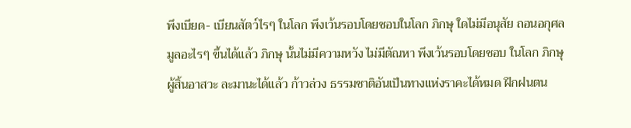พึงเบียด- เบียนสัตว์ไรๆ ในโลก พึงเว้นรอบโดยชอบในโลก ภิกษุ ใดไม่มีอนุสัย ถอนอกุศลมูลอะไรๆ ขึ้นได้แล้ว ภิกษุ นั้นไม่มีความหวัง ไม่มีตัณหา พึงเว้นรอบโดยชอบ ในโลก ภิกษุผู้สิ้นอาสวะ ละมานะได้แล้ว ก้าวล่วง ธรรมชาติอันเป็นทางแห่งราคะได้หมด ฝึกฝนตน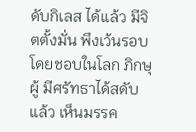ดับกิเลส ได้แล้ว มีจิตตั้งมั่น พึงเว้นรอบโดยชอบในโลก ภิกษุผู้ มีศรัทธาได้สดับแล้ว เห็นมรรค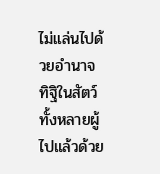ไม่แล่นไปด้วยอำนาจ ทิฐิในสัตว์ทั้งหลายผู้ไปแล้วด้วย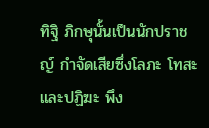ทิฐิ ภิกษุนั้นเป็นนักปราชญ์ กำจัดเสียซึ่งโลภะ โทสะ และปฏิฆะ พึง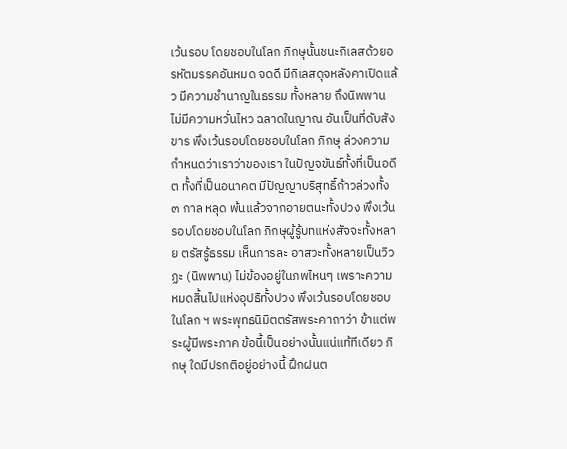เว้นรอบ โดยชอบในโลก ภิกษุนั้นชนะกิเลสด้วยอรหัตมรรคอันหมด จดดี มีกิเลสดุจหลังคาเปิดแล้ว มีความชำนาญในธรรม ทั้งหลาย ถึงนิพพาน ไม่มีความหวั่นไหว ฉลาดในญาณ อันเป็นที่ดับสังขาร พึงเว้นรอบโดยชอบในโลก ภิกษุ ล่วงความกำหนดว่าเราว่าของเรา ในปัญจขันธ์ทั้งที่เป็นอดีต ทั้งที่เป็นอนาคต มีปัญญาบริสุทธิ์ก้าวล่วงทั้ง ๓ กาล หลุด พ้นแล้วจากอายตนะทั้งปวง พึงเว้นรอบโดยชอบในโลก ภิกษุผู้รู้บทแห่งสัจจะทั้งหลาย ตรัสรู้ธรรม เห็นการละ อาสวะทั้งหลายเป็นวิวฏะ (นิพพาน) ไม่ข้องอยู่ในภพไหนๆ เพราะความหมดสิ้นไปแห่งอุปธิทั้งปวง พึงเว้นรอบโดยชอบ ในโลก ฯ พระพุทธนิมิตตรัสพระคาถาว่า ข้าแต่พระผู้มีพระภาค ข้อนี้เป็นอย่างนั้นแน่แท้ทีเดียว ภิกษุ ใดมีปรกติอยู่อย่างนี้ ฝึกฝนต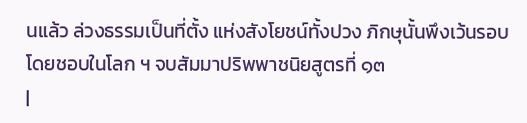นแล้ว ล่วงธรรมเป็นที่ตั้ง แห่งสังโยชน์ทั้งปวง ภิกษุนั้นพึงเว้นรอบโดยชอบในโลก ฯ จบสัมมาปริพพาชนิยสูตรที่ ๑๓
|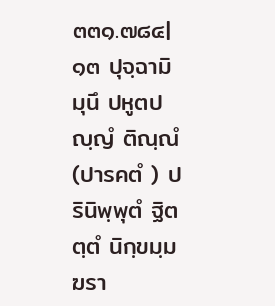๓๓๑.๗๘๔| ๑๓ ปุจฺฉามิ มุนึ ปหูตปญฺญํ ติณฺณํ (ปารคตํ ) ปรินิพฺพุตํ ฐิตตฺตํ นิกฺขมฺม ฆรา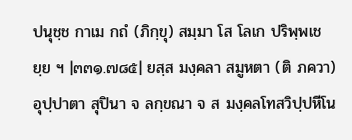ปนุชฺช กาเม กถํ (ภิกฺขุ) สมฺมา โส โลเก ปริพฺพเชยฺย ฯ |๓๓๑.๗๘๕| ยสฺส มงฺคลา สมูหตา (ติ ภควา) อุปฺปาตา สุปินา จ ลกฺขณา จ ส มงฺคลโทสวิปฺปหีโน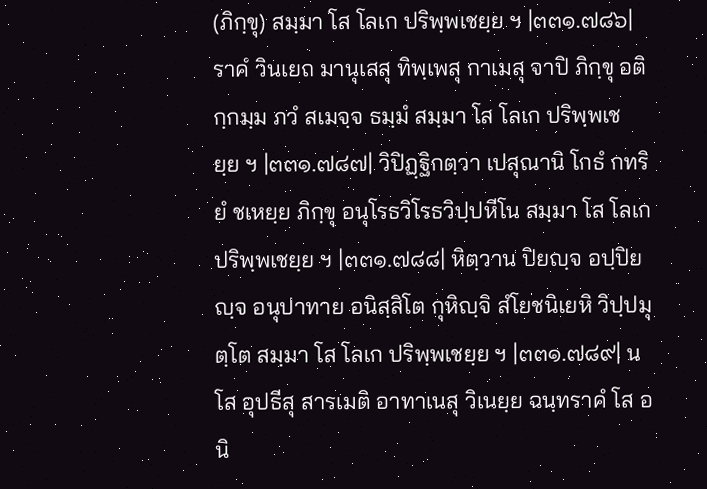(ภิกฺขุ) สมฺมา โส โลเก ปริพฺพเชยฺย ฯ |๓๓๑.๗๘๖| ราคํ วินเยถ มานุเสสุ ทิพฺเพสุ กาเมสุ จาปิ ภิกฺขุ อติกฺกมฺม ภวํ สเมจฺจ ธมฺมํ สมฺมา โส โลเก ปริพฺพเชยฺย ฯ |๓๓๑.๗๘๗| วิปิฏฺฐิกตฺวา เปสุณานิ โกธํ กทริยํ ชเหยฺย ภิกฺขุ อนุโรธวิโรธวิปฺปหีโน สมฺมา โส โลเก ปริพฺพเชยฺย ฯ |๓๓๑.๗๘๘| หิตฺวาน ปิยญฺจ อปฺปิยญฺจ อนุปาทาย อนิสฺสิโต กุหิญฺจิ สํโยชนิเยหิ วิปฺปมุตฺโต สมฺมา โส โลเก ปริพฺพเชยฺย ฯ |๓๓๑.๗๘๙| น โส อุปธีสุ สารเมติ อาทาเนสุ วิเนยฺย ฉนฺทราคํ โส อนิ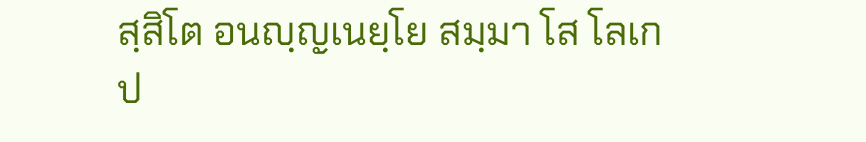สฺสิโต อนญฺญเนยฺโย สมฺมา โส โลเก ป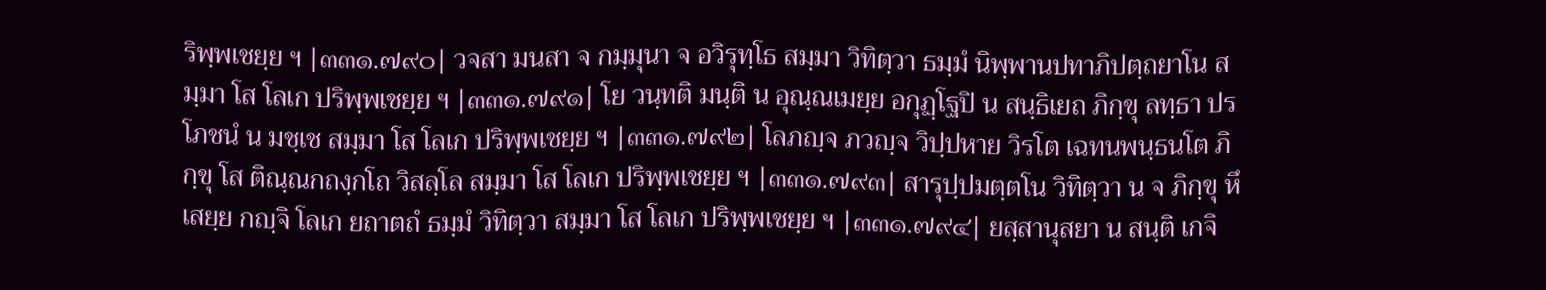ริพฺพเชยฺย ฯ |๓๓๑.๗๙๐| วจสา มนสา จ กมฺมุนา จ อวิรุทฺโธ สมฺมา วิทิตฺวา ธมฺมํ นิพฺพานปทาภิปตฺถยาโน สมฺมา โส โลเก ปริพฺพเชยฺย ฯ |๓๓๑.๗๙๑| โย วนฺทติ มนฺติ น อุณฺณเมยฺย อกุฏฺโฐปิ น สนฺธิเยถ ภิกฺขุ ลทฺธา ปรโภชนํ น มชฺเช สมฺมา โส โลเก ปริพฺพเชยฺย ฯ |๓๓๑.๗๙๒| โลภญฺจ ภวญฺจ วิปฺปหาย วิรโต เฉทนพนฺธนโต ภิกฺขุ โส ติณฺณกถงฺกโถ วิสลฺโล สมฺมา โส โลเก ปริพฺพเชยฺย ฯ |๓๓๑.๗๙๓| สารุปฺปมตฺตโน วิทิตฺวา น จ ภิกฺขุ หึเสยฺย กญฺจิ โลเก ยถาตถํ ธมฺมํ วิทิตฺวา สมฺมา โส โลเก ปริพฺพเชยฺย ฯ |๓๓๑.๗๙๔| ยสฺสานุสยา น สนฺติ เกจิ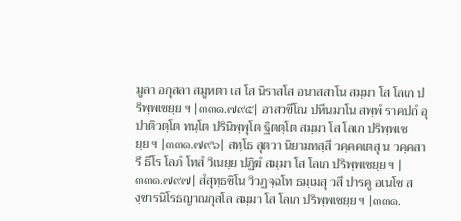มูลา อกุสลา สมูหตา เส โส นิราสโส อนาสสาโน สมฺมา โส โลเก ปริพฺพเชยฺย ฯ |๓๓๑.๗๙๕| อาสวขีโณ ปหีนมาโน สพฺพํ ราคปถํ อุปาติวตฺโต ทนฺโต ปรินิพฺพุโต ฐิตตฺโต สมฺมา โส โลเก ปริพฺพเชยฺย ฯ |๓๓๑.๗๙๖| สทฺโธ สุตวา นิยามทสฺสี วคฺคคเตสุ น วคฺคสารี ธีโร โลภํ โทสํ วิเนยฺย ปฏิฆํ สมฺมา โส โลเก ปริพฺพเชยฺย ฯ |๓๓๑.๗๙๗| สํสุทฺธชิโน วิวฏจฺฉโท ธมฺเมสุ วสี ปารคู อเนโช สงฺขารนิโรธญาณกุสโล สมฺมา โส โลเก ปริพฺพเชยฺย ฯ |๓๓๑.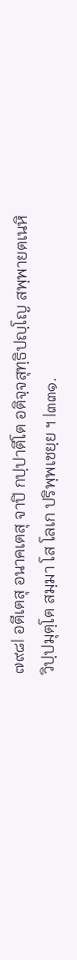๗๙๘| อตีเตสุ อนาคเตสุ จาปิ กปฺปาตีโต อติจฺจสุทฺธิปญฺโญ สพฺพายตเนหิ วิปฺปมุตฺโต สมฺมา โส โลเก ปริพฺพเชยฺย ฯ |๓๓๑.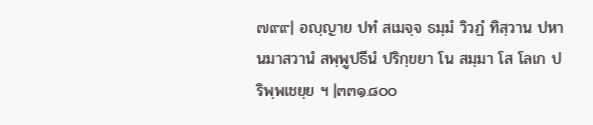๗๙๙| อญฺญาย ปทํ สเมจฺจ ธมฺมํ วิวฏํ ทิสฺวาน ปหานมาสวานํ สพฺพูปธีนํ ปริกฺขยา โน สมฺมา โส โลเก ปริพฺพเชยฺย ฯ |๓๓๑.๘๐๐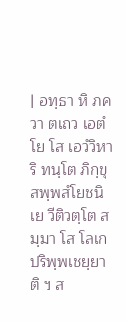| อทฺธา หิ ภควา ตเถว เอตํ โย โส เอวํวิหาริ ทนฺโต ภิกฺขุ สพฺพสํโยชนิเย วีติวตฺโต สมฺมา โส โลเก ปริพฺพเชยฺยาติ ฯ ส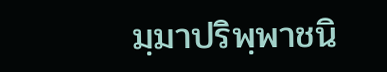มฺมาปริพฺพาชนิ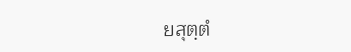ยสุตฺตํ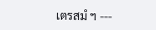เตรสมํ ฯ ---